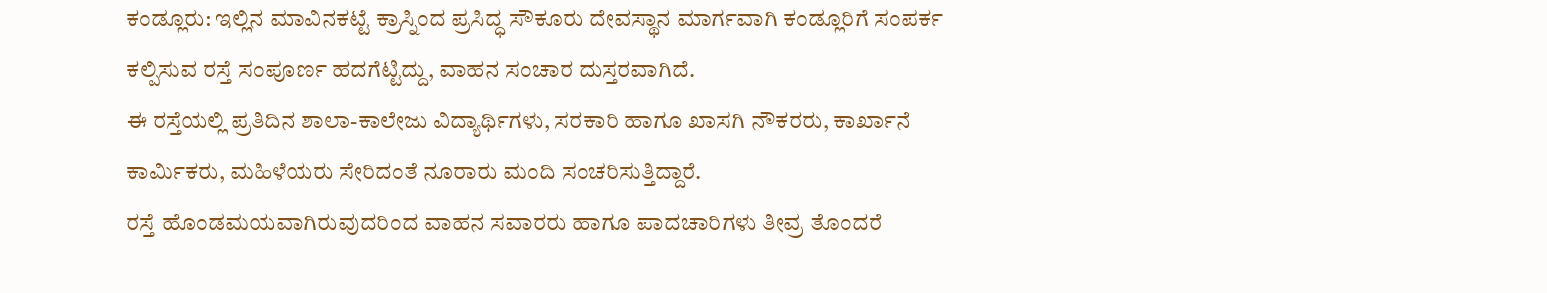ಕಂಡ್ಲೂರು: ಇಲ್ಲಿನ ಮಾವಿನಕಟ್ಟೆ ಕ್ರಾಸ್ನಿಂದ ಪ್ರಸಿದ್ಧ ಸೌಕೂರು ದೇವಸ್ಥಾನ ಮಾರ್ಗವಾಗಿ ಕಂಡ್ಲೂರಿಗೆ ಸಂಪರ್ಕ ಕಲ್ಪಿಸುವ ರಸ್ತೆ ಸಂಪೂರ್ಣ ಹದಗೆಟ್ಟಿದ್ದು, ವಾಹನ ಸಂಚಾರ ದುಸ್ತರವಾಗಿದೆ.
ಈ ರಸ್ತೆಯಲ್ಲಿ ಪ್ರತಿದಿನ ಶಾಲಾ-ಕಾಲೇಜು ವಿದ್ಯಾರ್ಥಿಗಳು, ಸರಕಾರಿ ಹಾಗೂ ಖಾಸಗಿ ನೌಕರರು, ಕಾರ್ಖಾನೆ ಕಾರ್ಮಿಕರು, ಮಹಿಳೆಯರು ಸೇರಿದಂತೆ ನೂರಾರು ಮಂದಿ ಸಂಚರಿಸುತ್ತಿದ್ದಾರೆ.
ರಸ್ತೆ ಹೊಂಡಮಯವಾಗಿರುವುದರಿಂದ ವಾಹನ ಸವಾರರು ಹಾಗೂ ಪಾದಚಾರಿಗಳು ತೀವ್ರ ತೊಂದರೆ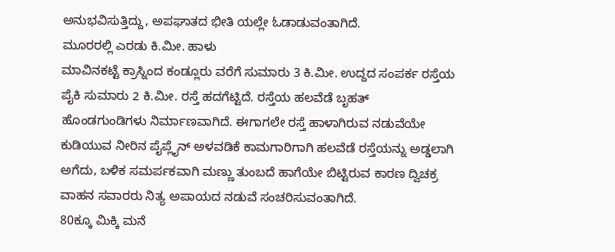ಅನುಭವಿಸುತ್ತಿದ್ದು, ಅಪಘಾತದ ಭೀತಿ ಯಲ್ಲೇ ಓಡಾಡುವಂತಾಗಿದೆ.
ಮೂರರಲ್ಲಿ ಎರಡು ಕಿ.ಮೀ. ಹಾಳು
ಮಾವಿನಕಟ್ಟೆ ಕ್ರಾಸ್ನಿಂದ ಕಂಡ್ಲೂರು ವರೆಗೆ ಸುಮಾರು 3 ಕಿ.ಮೀ. ಉದ್ದದ ಸಂಪರ್ಕ ರಸ್ತೆಯ ಪೈಕಿ ಸುಮಾರು 2 ಕಿ.ಮೀ. ರಸ್ತೆ ಹದಗೆಟ್ಟಿದೆ. ರಸ್ತೆಯ ಹಲವೆಡೆ ಬೃಹತ್ ಹೊಂಡಗುಂಡಿಗಳು ನಿರ್ಮಾಣವಾಗಿದೆ. ಈಗಾಗಲೇ ರಸ್ತೆ ಹಾಳಾಗಿರುವ ನಡುವೆಯೇ ಕುಡಿಯುವ ನೀರಿನ ಪೈಪ್ಲೈನ್ ಅಳವಡಿಕೆ ಕಾಮಗಾರಿಗಾಗಿ ಹಲವೆಡೆ ರಸ್ತೆಯನ್ನು ಅಡ್ಡಲಾಗಿ ಅಗೆದು, ಬಳಿಕ ಸಮರ್ಪಕವಾಗಿ ಮಣ್ಣು ತುಂಬದೆ ಹಾಗೆಯೇ ಬಿಟ್ಟಿರುವ ಕಾರಣ ದ್ವಿಚಕ್ರ ವಾಹನ ಸವಾರರು ನಿತ್ಯ ಅಪಾಯದ ನಡುವೆ ಸಂಚರಿಸುವಂತಾಗಿದೆ.
80ಕ್ಕೂ ಮಿಕ್ಕಿ ಮನೆ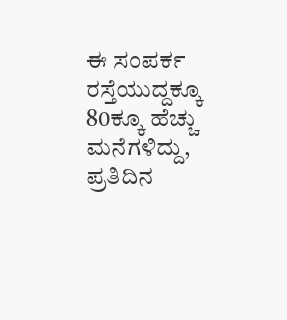ಈ ಸಂಪರ್ಕ ರಸ್ತೆಯುದ್ದಕ್ಕೂ 80ಕ್ಕೂ ಹೆಚ್ಚು ಮನೆಗಳಿದ್ದು, ಪ್ರತಿದಿನ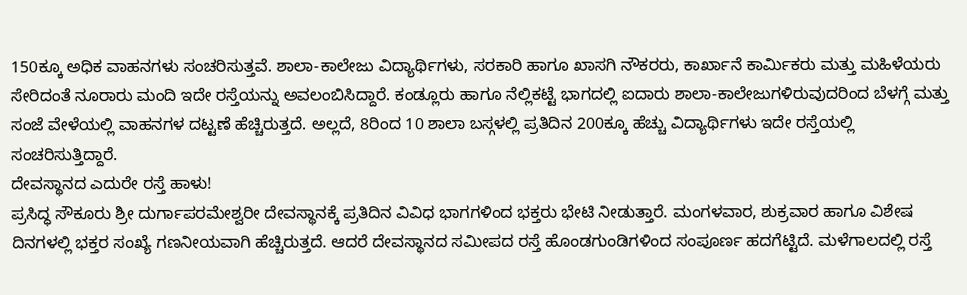150ಕ್ಕೂ ಅಧಿಕ ವಾಹನಗಳು ಸಂಚರಿಸುತ್ತವೆ. ಶಾಲಾ-ಕಾಲೇಜು ವಿದ್ಯಾರ್ಥಿಗಳು, ಸರಕಾರಿ ಹಾಗೂ ಖಾಸಗಿ ನೌಕರರು, ಕಾರ್ಖಾನೆ ಕಾರ್ಮಿಕರು ಮತ್ತು ಮಹಿಳೆಯರು ಸೇರಿದಂತೆ ನೂರಾರು ಮಂದಿ ಇದೇ ರಸ್ತೆಯನ್ನು ಅವಲಂಬಿಸಿದ್ದಾರೆ. ಕಂಡ್ಲೂರು ಹಾಗೂ ನೆಲ್ಲಿಕಟ್ಟೆ ಭಾಗದಲ್ಲಿ ಐದಾರು ಶಾಲಾ-ಕಾಲೇಜುಗಳಿರುವುದರಿಂದ ಬೆಳಗ್ಗೆ ಮತ್ತು ಸಂಜೆ ವೇಳೆಯಲ್ಲಿ ವಾಹನಗಳ ದಟ್ಟಣೆ ಹೆಚ್ಚಿರುತ್ತದೆ. ಅಲ್ಲದೆ, 8ರಿಂದ 10 ಶಾಲಾ ಬಸ್ಗಳಲ್ಲಿ ಪ್ರತಿದಿನ 200ಕ್ಕೂ ಹೆಚ್ಚು ವಿದ್ಯಾರ್ಥಿಗಳು ಇದೇ ರಸ್ತೆಯಲ್ಲಿ ಸಂಚರಿಸುತ್ತಿದ್ದಾರೆ.
ದೇವಸ್ಥಾನದ ಎದುರೇ ರಸ್ತೆ ಹಾಳು!
ಪ್ರಸಿದ್ಧ ಸೌಕೂರು ಶ್ರೀ ದುರ್ಗಾಪರಮೇಶ್ವರೀ ದೇವಸ್ಥಾನಕ್ಕೆ ಪ್ರತಿದಿನ ವಿವಿಧ ಭಾಗಗಳಿಂದ ಭಕ್ತರು ಭೇಟಿ ನೀಡುತ್ತಾರೆ. ಮಂಗಳವಾರ, ಶುಕ್ರವಾರ ಹಾಗೂ ವಿಶೇಷ ದಿನಗಳಲ್ಲಿ ಭಕ್ತರ ಸಂಖ್ಯೆ ಗಣನೀಯವಾಗಿ ಹೆಚ್ಚಿರುತ್ತದೆ. ಆದರೆ ದೇವಸ್ಥಾನದ ಸಮೀಪದ ರಸ್ತೆ ಹೊಂಡಗುಂಡಿಗಳಿಂದ ಸಂಪೂರ್ಣ ಹದಗೆಟ್ಟಿದೆ. ಮಳೆಗಾಲದಲ್ಲಿ ರಸ್ತೆ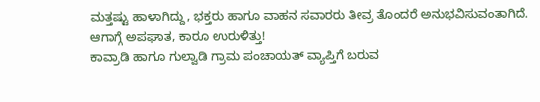ಮತ್ತಷ್ಟು ಹಾಳಾಗಿದ್ದು, ಭಕ್ತರು ಹಾಗೂ ವಾಹನ ಸವಾರರು ತೀವ್ರ ತೊಂದರೆ ಅನುಭವಿಸುವಂತಾಗಿದೆ.
ಆಗಾಗ್ಗೆ ಅಪಘಾತ, ಕಾರೂ ಉರುಳಿತ್ತು!
ಕಾವ್ರಾಡಿ ಹಾಗೂ ಗುಲ್ವಾಡಿ ಗ್ರಾಮ ಪಂಚಾಯತ್ ವ್ಯಾಪ್ತಿಗೆ ಬರುವ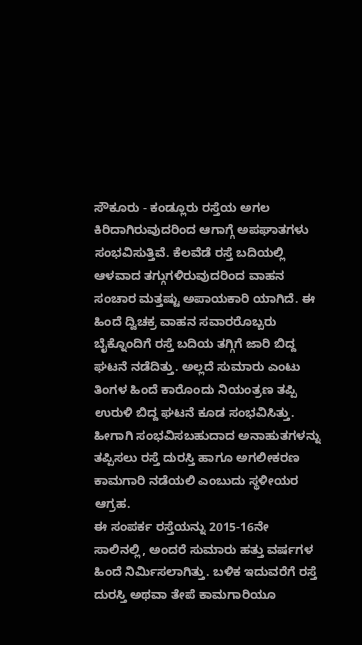ಸೌಕೂರು - ಕಂಡ್ಲೂರು ರಸ್ತೆಯ ಅಗಲ ಕಿರಿದಾಗಿರುವುದರಿಂದ ಆಗಾಗ್ಗೆ ಅಪಘಾತಗಳು ಸಂಭವಿಸುತ್ತಿವೆ. ಕೆಲವೆಡೆ ರಸ್ತೆ ಬದಿಯಲ್ಲಿ ಆಳವಾದ ತಗ್ಗುಗಳಿರುವುದರಿಂದ ವಾಹನ ಸಂಚಾರ ಮತ್ತಷ್ಟು ಅಪಾಯಕಾರಿ ಯಾಗಿದೆ. ಈ ಹಿಂದೆ ದ್ವಿಚಕ್ರ ವಾಹನ ಸವಾರರೊಬ್ಬರು ಬೈಕ್ನೊಂದಿಗೆ ರಸ್ತೆ ಬದಿಯ ತಗ್ಗಿಗೆ ಜಾರಿ ಬಿದ್ದ ಘಟನೆ ನಡೆದಿತ್ತು. ಅಲ್ಲದೆ ಸುಮಾರು ಎಂಟು ತಿಂಗಳ ಹಿಂದೆ ಕಾರೊಂದು ನಿಯಂತ್ರಣ ತಪ್ಪಿ ಉರುಳಿ ಬಿದ್ದ ಘಟನೆ ಕೂಡ ಸಂಭವಿಸಿತ್ತು. ಹೀಗಾಗಿ ಸಂಭವಿಸಬಹುದಾದ ಅನಾಹುತಗಳನ್ನು ತಪ್ಪಿಸಲು ರಸ್ತೆ ದುರಸ್ತಿ ಹಾಗೂ ಅಗಲೀಕರಣ ಕಾಮಗಾರಿ ನಡೆಯಲಿ ಎಂಬುದು ಸ್ಥಳೀಯರ ಆಗ್ರಹ.
ಈ ಸಂಪರ್ಕ ರಸ್ತೆಯನ್ನು 2015-16ನೇ ಸಾಲಿನಲ್ಲಿ, ಅಂದರೆ ಸುಮಾರು ಹತ್ತು ವರ್ಷಗಳ ಹಿಂದೆ ನಿರ್ಮಿಸಲಾಗಿತ್ತು. ಬಳಿಕ ಇದುವರೆಗೆ ರಸ್ತೆ ದುರಸ್ತಿ ಅಥವಾ ತೇಪೆ ಕಾಮಗಾರಿಯೂ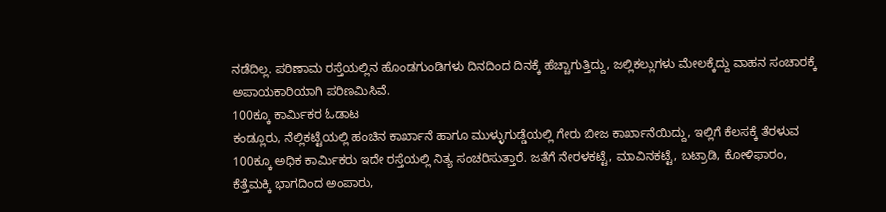ನಡೆದಿಲ್ಲ. ಪರಿಣಾಮ ರಸ್ತೆಯಲ್ಲಿನ ಹೊಂಡಗುಂಡಿಗಳು ದಿನದಿಂದ ದಿನಕ್ಕೆ ಹೆಚ್ಚಾಗುತ್ತಿದ್ದು, ಜಲ್ಲಿಕಲ್ಲುಗಳು ಮೇಲಕ್ಕೆದ್ದು ವಾಹನ ಸಂಚಾರಕ್ಕೆ ಅಪಾಯಕಾರಿಯಾಗಿ ಪರಿಣಮಿಸಿವೆ.
100ಕ್ಕೂ ಕಾರ್ಮಿಕರ ಓಡಾಟ
ಕಂಡ್ಲೂರು, ನೆಲ್ಲಿಕಟ್ಟೆಯಲ್ಲಿ ಹಂಚಿನ ಕಾರ್ಖಾನೆ ಹಾಗೂ ಮುಳ್ಳುಗುಡ್ಡೆಯಲ್ಲಿ ಗೇರು ಬೀಜ ಕಾರ್ಖಾನೆಯಿದ್ದು, ಇಲ್ಲಿಗೆ ಕೆಲಸಕ್ಕೆ ತೆರಳುವ 100ಕ್ಕೂ ಅಧಿಕ ಕಾರ್ಮಿಕರು ಇದೇ ರಸ್ತೆಯಲ್ಲಿ ನಿತ್ಯ ಸಂಚರಿಸುತ್ತಾರೆ. ಜತೆಗೆ ನೇರಳಕಟ್ಟೆ, ಮಾವಿನಕಟ್ಟೆ, ಬಟ್ರಾಡಿ, ಕೋಳಿಫಾರಂ, ಕೆತ್ತೆಮಕ್ಕಿ ಭಾಗದಿಂದ ಅಂಪಾರು,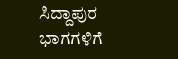ಸಿದ್ದಾಪುರ ಭಾಗಗಳಿಗೆ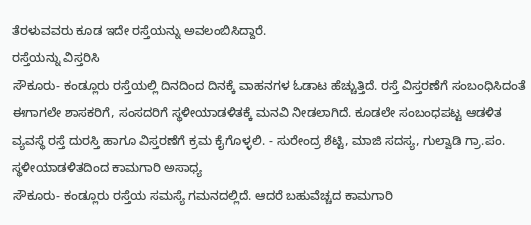ತೆರಳುವವರು ಕೂಡ ಇದೇ ರಸ್ತೆಯನ್ನು ಅವಲಂಬಿಸಿದ್ದಾರೆ.
ರಸ್ತೆಯನ್ನು ವಿಸ್ತರಿಸಿ
ಸೌಕೂರು- ಕಂಡ್ಲೂರು ರಸ್ತೆಯಲ್ಲಿ ದಿನದಿಂದ ದಿನಕ್ಕೆ ವಾಹನಗಳ ಓಡಾಟ ಹೆಚ್ಚುತ್ತಿದೆ. ರಸ್ತೆ ವಿಸ್ತರಣೆಗೆ ಸಂಬಂಧಿಸಿದಂತೆ ಈಗಾಗಲೇ ಶಾಸಕರಿಗೆ, ಸಂಸದರಿಗೆ ಸ್ಥಳೀಯಾಡಳಿತಕ್ಕೆ ಮನವಿ ನೀಡಲಾಗಿದೆ. ಕೂಡಲೇ ಸಂಬಂಧಪಟ್ಟ ಆಡಳಿತ ವ್ಯವಸ್ಥೆ ರಸ್ತೆ ದುರಸ್ತಿ ಹಾಗೂ ವಿಸ್ತರಣೆಗೆ ಕ್ರಮ ಕೈಗೊಳ್ಳಲಿ. - ಸುರೇಂದ್ರ ಶೆಟ್ಟಿ, ಮಾಜಿ ಸದಸ್ಯ, ಗುಲ್ವಾಡಿ ಗ್ರಾ.ಪಂ.
ಸ್ಥಳೀಯಾಡಳಿತದಿಂದ ಕಾಮಗಾರಿ ಅಸಾಧ್ಯ
ಸೌಕೂರು- ಕಂಡ್ಲೂರು ರಸ್ತೆಯ ಸಮಸ್ಯೆ ಗಮನದಲ್ಲಿದೆ. ಆದರೆ ಬಹುವೆಚ್ಚದ ಕಾಮಗಾರಿ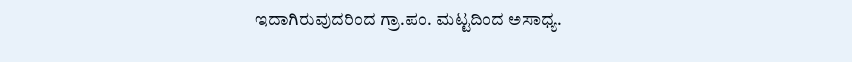ಇದಾಗಿರುವುದರಿಂದ ಗ್ರಾ.ಪಂ. ಮಟ್ಟದಿಂದ ಅಸಾಧ್ಯ.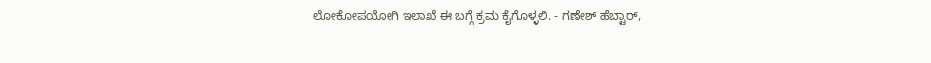ಲೋಕೋಪಯೋಗಿ ಇಲಾಖೆ ಈ ಬಗ್ಗೆ ಕ್ರಮ ಕೈಗೊಳ್ಳಲಿ. - ಗಣೇಶ್ ಹೆಬ್ಟಾರ್,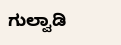ಗುಲ್ವಾಡಿ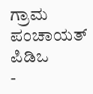ಗ್ರಾಮ ಪಂಚಾಯತ್ ಪಿಡಿಒ
-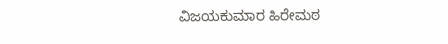ವಿಜಯಕುಮಾರ ಹಿರೇಮಠ